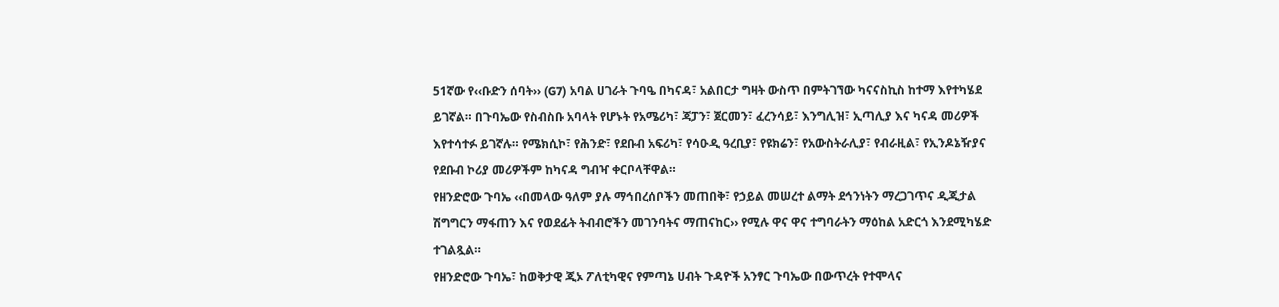51ኛው የ‹‹ቡድን ሰባት›› (G7) አባል ሀገራት ጉባዔ በካናዳ፣ አልበርታ ግዛት ውስጥ በምትገኘው ካናናስኪስ ከተማ እየተካሄደ ይገኛል። በጉባኤው የስብስቡ አባላት የሆኑት የአሜሪካ፣ ጃፓን፣ ጀርመን፣ ፈረንሳይ፣ እንግሊዝ፣ ኢጣሊያ እና ካናዳ መሪዎች እየተሳተፉ ይገኛሉ። የሜክሲኮ፣ የሕንድ፣ የደቡብ አፍሪካ፣ የሳዑዲ ዓረቢያ፣ የዩክሬን፣ የአውስትራሊያ፣ የብራዚል፣ የኢንዶኔዥያና የደቡብ ኮሪያ መሪዎችም ከካናዳ ግብዣ ቀርቦላቸዋል።
የዘንድሮው ጉባኤ ‹‹በመላው ዓለም ያሉ ማኅበረሰቦችን መጠበቅ፣ የኃይል መሠረተ ልማት ደኅንነትን ማረጋገጥና ዲጂታል ሽግግርን ማፋጠን እና የወደፊት ትብብሮችን መገንባትና ማጠናከር›› የሚሉ ዋና ዋና ተግባራትን ማዕከል አድርጎ እንደሚካሄድ ተገልጿል።
የዘንድሮው ጉባኤ፣ ከወቅታዊ ጂኦ ፖለቲካዊና የምጣኔ ሀብት ጉዳዮች አንፃር ጉባኤው በውጥረት የተሞላና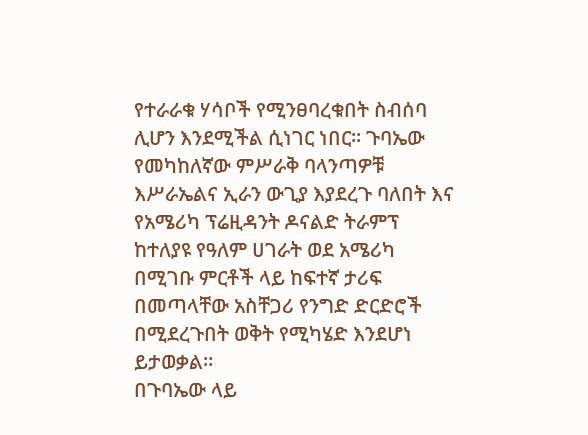የተራራቁ ሃሳቦች የሚንፀባረቁበት ስብሰባ ሊሆን እንደሚችል ሲነገር ነበር። ጉባኤው የመካከለኛው ምሥራቅ ባላንጣዎቹ እሥራኤልና ኢራን ውጊያ እያደረጉ ባለበት እና የአሜሪካ ፕሬዚዳንት ዶናልድ ትራምፕ ከተለያዩ የዓለም ሀገራት ወደ አሜሪካ በሚገቡ ምርቶች ላይ ከፍተኛ ታሪፍ በመጣላቸው አስቸጋሪ የንግድ ድርድሮች በሚደረጉበት ወቅት የሚካሄድ እንደሆነ ይታወቃል።
በጉባኤው ላይ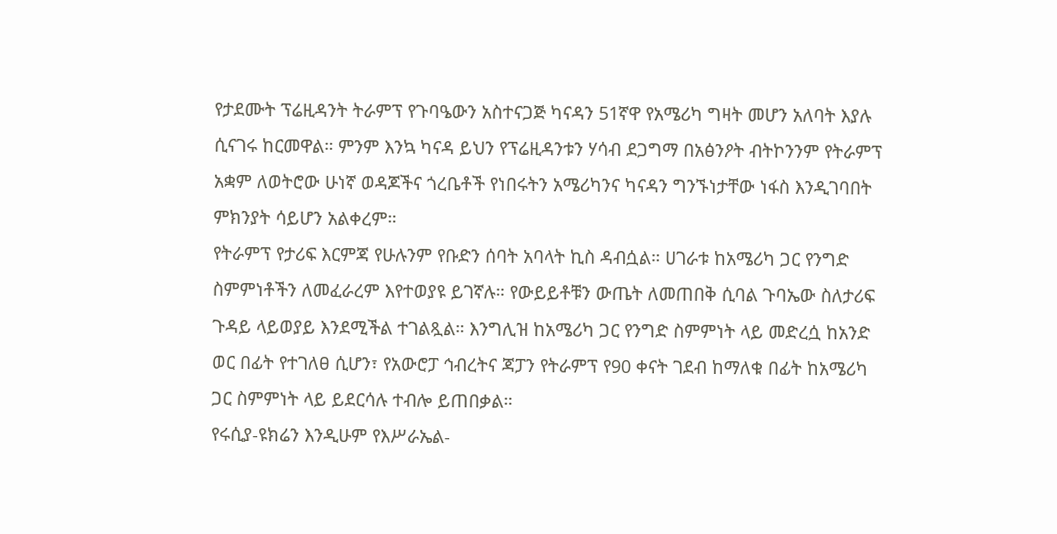የታደሙት ፕሬዚዳንት ትራምፕ የጉባዔውን አስተናጋጅ ካናዳን 51ኛዋ የአሜሪካ ግዛት መሆን አለባት እያሉ ሲናገሩ ከርመዋል። ምንም እንኳ ካናዳ ይህን የፕሬዚዳንቱን ሃሳብ ደጋግማ በአፅንዖት ብትኮንንም የትራምፕ አቋም ለወትሮው ሁነኛ ወዳጆችና ጎረቤቶች የነበሩትን አሜሪካንና ካናዳን ግንኙነታቸው ነፋስ እንዲገባበት ምክንያት ሳይሆን አልቀረም።
የትራምፕ የታሪፍ እርምጃ የሁሉንም የቡድን ሰባት አባላት ኪስ ዳብሷል። ሀገራቱ ከአሜሪካ ጋር የንግድ ስምምነቶችን ለመፈራረም እየተወያዩ ይገኛሉ። የውይይቶቹን ውጤት ለመጠበቅ ሲባል ጉባኤው ስለታሪፍ ጉዳይ ላይወያይ እንደሚችል ተገልጿል። እንግሊዝ ከአሜሪካ ጋር የንግድ ስምምነት ላይ መድረሷ ከአንድ ወር በፊት የተገለፀ ሲሆን፣ የአውሮፓ ኅብረትና ጃፓን የትራምፕ የ90 ቀናት ገደብ ከማለቁ በፊት ከአሜሪካ ጋር ስምምነት ላይ ይደርሳሉ ተብሎ ይጠበቃል።
የሩሲያ-ዩክሬን እንዲሁም የእሥራኤል-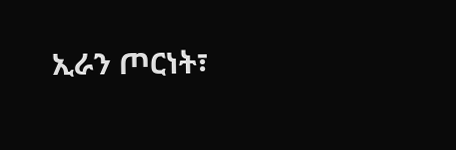ኢራን ጦርነት፣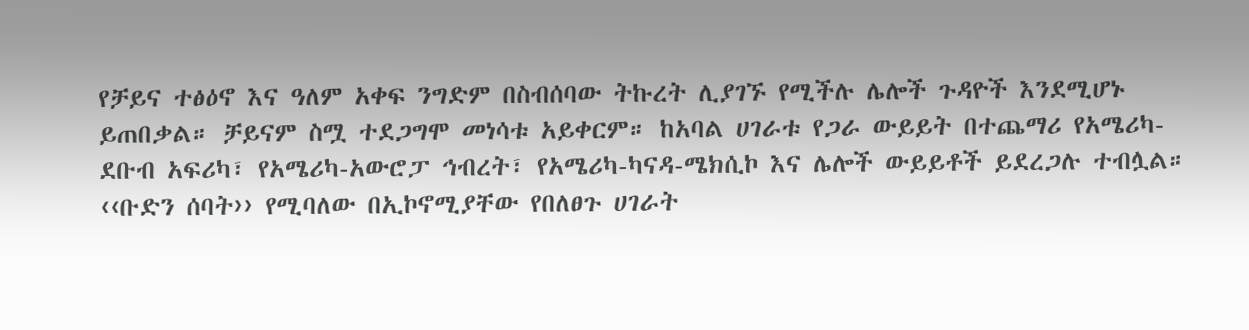የቻይና ተፅዕኖ እና ዓለም አቀፍ ንግድም በስብሰባው ትኩረት ሊያገኙ የሚችሉ ሌሎች ጉዳዮች እንደሚሆኑ ይጠበቃል። ቻይናም ስሟ ተደጋግሞ መነሳቱ አይቀርም። ከአባል ሀገራቱ የጋራ ውይይት በተጨማሪ የአሜሪካ-ደቡብ አፍሪካ፣ የአሜሪካ-አውሮፓ ኅብረት፣ የአሜሪካ-ካናዳ-ሜክሲኮ እና ሌሎች ውይይቶች ይደረጋሉ ተብሏል።
‹‹ቡድን ሰባት›› የሚባለው በኢኮኖሚያቸው የበለፀጉ ሀገራት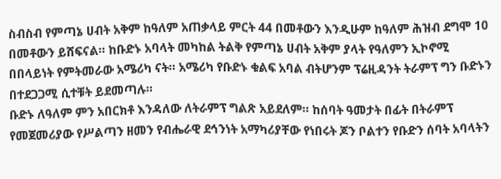ስብስብ የምጣኔ ሀብት አቅም ከዓለም አጠቃላይ ምርት 44 በመቶውን እንዲሁም ከዓለም ሕዝብ ደግሞ 10 በመቶውን ይሸፍናል። ከቡድኑ አባላት መካከል ትልቅ የምጣኔ ሀብት አቅም ያላት የዓለምን ኢኮኖሚ በበላይነት የምትመራው አሜሪካ ናት። አሜሪካ የቡድኑ ቁልፍ አባል ብትሆንም ፕሬዚዳንት ትራምፕ ግን ቡድኑን በተደጋጋሚ ሲተቹት ይደመጣሉ።
ቡድኑ ለዓለም ምን አበርክቶ እንዳለው ለትራምፕ ግልጽ አይደለም። ከሰባት ዓመታት በፊት በትራምፕ የመጀመሪያው የሥልጣን ዘመን የብሔራዊ ደኅንነት አማካሪያቸው የነበሩት ጆን ቦልተን የቡድን ሰባት አባላትን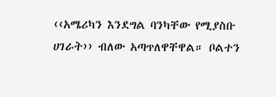‹‹አሜሪካን እንደግል ባንካቸው የሚያስቡ ሀገራት›› ብለው አጣጥለዋቸዋል። ቦልተን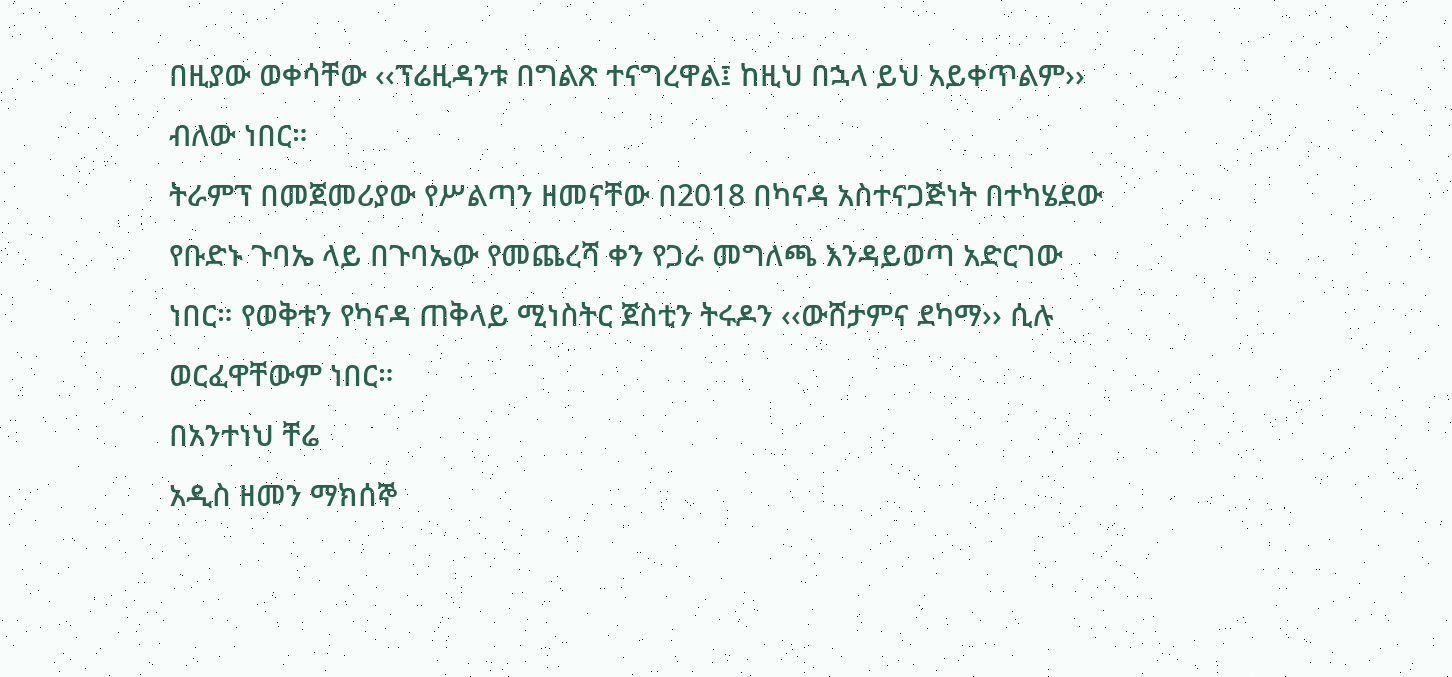በዚያው ወቀሳቸው ‹‹ፕሬዚዳንቱ በግልጽ ተናግረዋል፤ ከዚህ በኋላ ይህ አይቀጥልም›› ብለው ነበር።
ትራምፕ በመጀመሪያው የሥልጣን ዘመናቸው በ2018 በካናዳ አስተናጋጅነት በተካሄደው የቡድኑ ጉባኤ ላይ በጉባኤው የመጨረሻ ቀን የጋራ መግለጫ እንዳይወጣ አድርገው ነበር። የወቅቱን የካናዳ ጠቅላይ ሚነስትር ጀስቲን ትሩዶን ‹‹ውሸታምና ደካማ›› ሲሉ ወርፈዋቸውም ነበር።
በአንተነህ ቸሬ
አዲስ ዘመን ማክሰኞ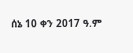ሰኔ 10 ቀን 2017 ዓ.ም